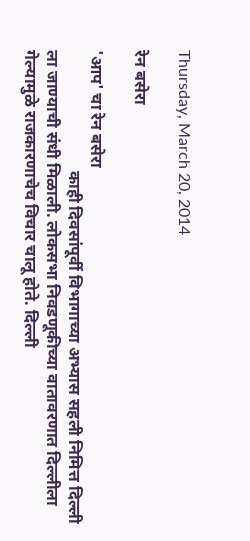Thursday, March 20, 2014

रेन बसेरा

'आप' चा रेन बसेरा
                             काही दिवसांपूर्वी विभागाच्या अभ्यास सहली निमित्त दिल्ली ला जाण्याची संधी मिळाली. लोकसभा निवडणूकीच्या वातावरणात दिल्लीला गेल्यामुळे राजकारणाचेच विचार चालू होते. दिल्ली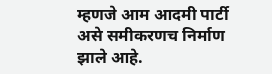म्हणजे आम आदमी पार्टी असे समीकरणच निर्माण झाले आहे.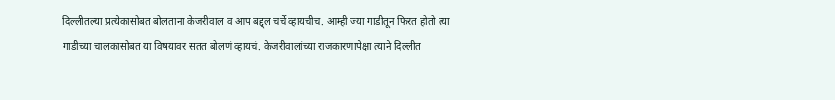दिल्लीतल्या प्रत्येकासोबत बोलताना केजरीवाल व आप बद्द्ल चर्चे व्हायचीच. आम्ही ज्या गाडीतून फिरत होतो त्या गाडीच्या चालकासोबत या विषयावर सतत बोलणं व्हायचं. केजरीवालांच्या राजकारणापेक्षा त्याने दिल्लीत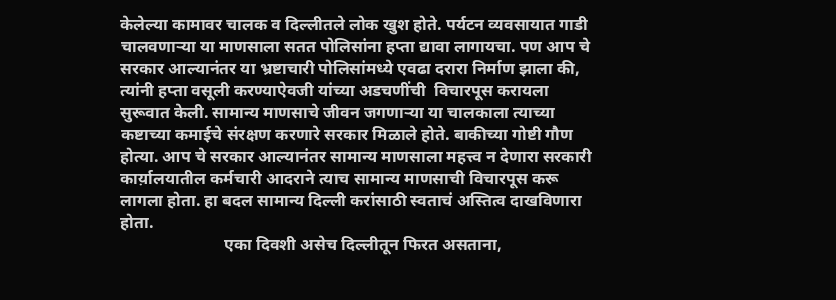केलेल्या कामावर चालक व दिल्लीतले लोक खुश होते. पर्यटन व्यवसायात गाडी चालवणाऱ्या या माणसाला सतत पोलिसांना हप्ता द्यावा लागायचा. पण आप चे सरकार आल्यानंतर या भ्रष्टाचारी पोलिसांमध्ये एवढा दरारा निर्माण झाला की, त्यांनी हप्ता वसूली करण्याऐवजी यांच्या अडचणींची  विचारपूस करायला सुरूवात केली. सामान्य माणसाचे जीवन जगणाऱ्या या चालकाला त्याच्या कष्टाच्या कमाईचे संरक्षण करणारे सरकार मिळाले होते. बाकीच्या गोष्टी गौण होत्या. आप चे सरकार आल्यानंतर सामान्य माणसाला महत्त्व न देणारा सरकारी कार्य़ालयातील कर्मचारी आदराने त्याच सामान्य माणसाची विचारपूस करू लागला होता. हा बदल सामान्य दिल्ली करांसाठी स्वताचं अस्तित्व दाखविणारा होता.
                         एका दिवशी असेच दिल्लीतून फिरत असताना,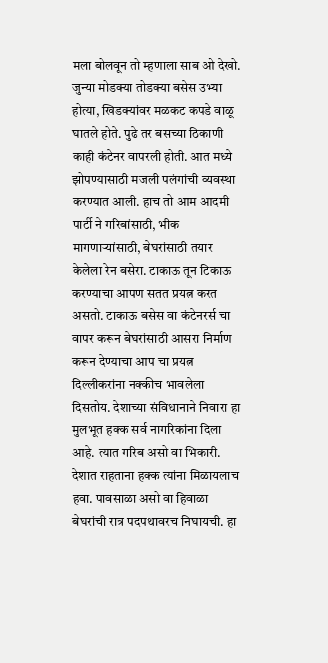मला बोलवून तो म्हणाला साब ओ देखो. जुन्या मोडक्या तोडक्या बसेस उभ्या होत्या, खिडक्यांवर मळकट कपडे वाळू घातले होते. पुढे तर बसच्या ठिकाणी काही कंटेनर वापरली होती. आत मध्ये झोपण्यासाठी मजली पलंगांची व्यवस्था करण्यात आली. हाच तो आम आदमी पार्टी ने गरिबांसाठी, भीक मागणाऱ्यांसाठी, बेघरांसाठी तयार केलेला रेन बसेरा. टाकाऊ तून टिकाऊ करण्याचा आपण सतत प्रयत्न करत असतो. टाकाऊ बसेस वा कंटेनरर्स चा वापर करून बेघरांसाठी आसरा निर्माण करून देण्याचा आप चा प्रयत्न दिल्लीकरांना नक्कीच भावलेला दिसतोय. देशाच्या संविधानाने निवारा हा मुलभूत हक्क सर्व नागरिकांना दिला आहे. त्यात गरिब असो वा भिकारी. देशात राहताना हक्क त्यांना मिळायलाच हवा. पावसाळा असो वा हिवाळा बेघरांची रात्र पदपथावरच निघायची. हा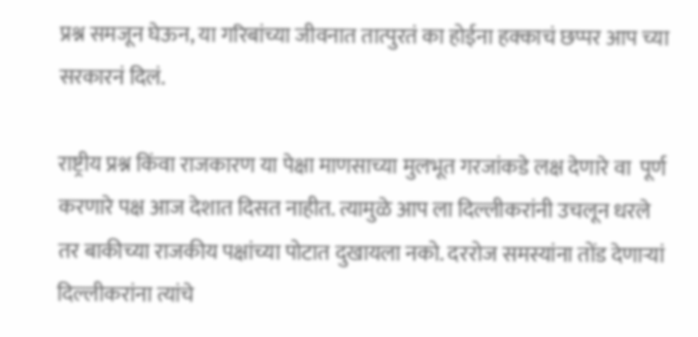प्रश्न समजून घेऊन, या गरिबांच्या जीवनात तात्पुरतं का होईना हक्काचं छप्पर आप च्या सरकारनं दिलं.

राष्ट्रीय प्रश्न किंवा राजकारण या पेक्षा माणसाच्या मुलभूत गरजांकडे लक्ष देणारे वा  पूर्ण करणारे पक्ष आज देशात दिसत नाहीत. त्यामुळे आप ला दिल्लीकरांनी उचलून धरले तर बाकीच्या राजकीय पक्षांच्या पोटात दुखायला नको. दररोज समस्यांना तोंड देणाऱ्यां दिल्लीकरांना त्यांचे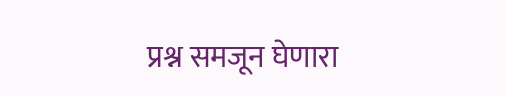प्रश्न समजून घेणारा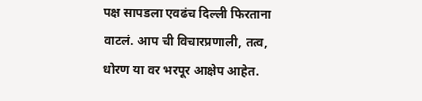पक्ष सापडला एवढंच दिल्ली फिरताना वाटलं. आप ची विचारप्रणाली, तत्व, धोरण या वर भरपूर आक्षेप आहेत.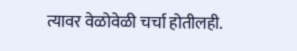त्यावर वेळोवेळी चर्चा होतीलही.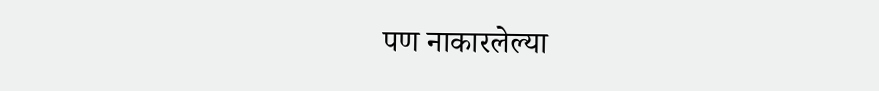पण नाकारलेल्या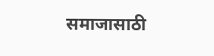समाजासाठी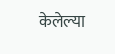केलेल्या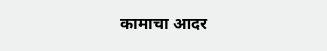कामाचा आदर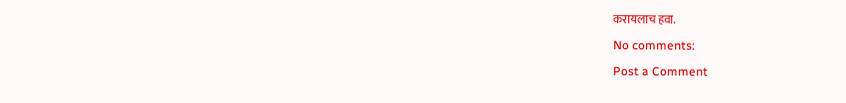करायलाच हवा.

No comments:

Post a Comment